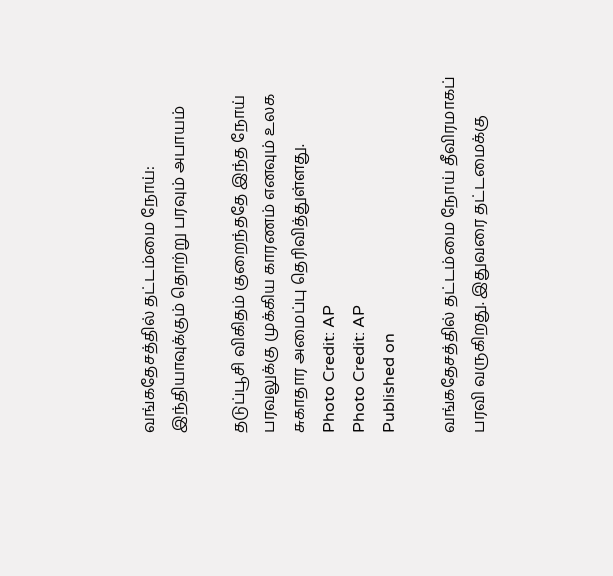வங்கதேசத்தில் தட்டம்மை நோய்: இந்தியாவுக்கும் தொற்று பரவும் அபாயம்

தடுப்பூசி விகிதம் குறைந்ததே இந்த நோய் பரவலுக்கு முக்கிய காரணம் எனவும் உலக சுகாதார அமைப்பு தெரிவித்துள்ளது.
Photo Credit: AP
Photo Credit: AP
Published on

வங்கதேசத்தில் தட்டம்மை நோய் தீவிரமாகப் பரவி வருகிறது. இதுவரை தட்டமைக்கு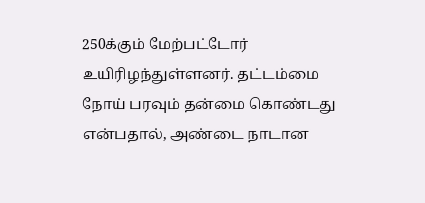250க்கும் மேற்பட்டோர் உயிரிழந்துள்ளனர். தட்டம்மை நோய் பரவும் தன்மை கொண்டது என்பதால், அண்டை நாடான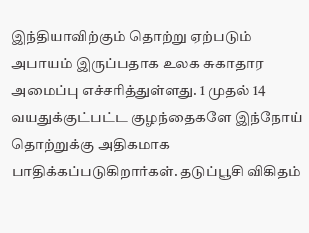இந்தியாவிற்கும் தொற்று ஏற்படும் அபாயம் இருப்பதாக உலக சுகாதார அமைப்பு எச்சரித்துள்ளது. 1 முதல் 14 வயதுக்குட்பட்ட குழந்தைகளே இந்நோய் தொற்றுக்கு அதிகமாக பாதிக்கப்படுகிறார்கள். தடுப்பூசி விகிதம்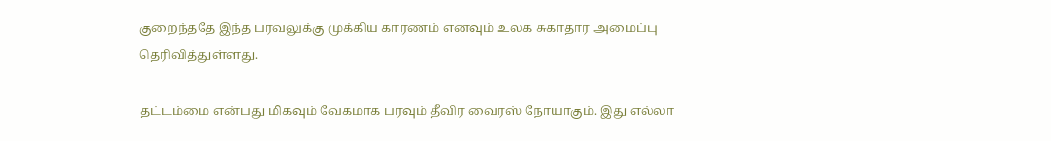குறைந்ததே இந்த பரவலுக்கு முக்கிய காரணம் எனவும் உலக சுகாதார அமைப்பு தெரிவித்துள்ளது.

தட்டம்மை என்பது மிகவும் வேகமாக பரவும் தீவிர வைரஸ் நோயாகும். இது எல்லா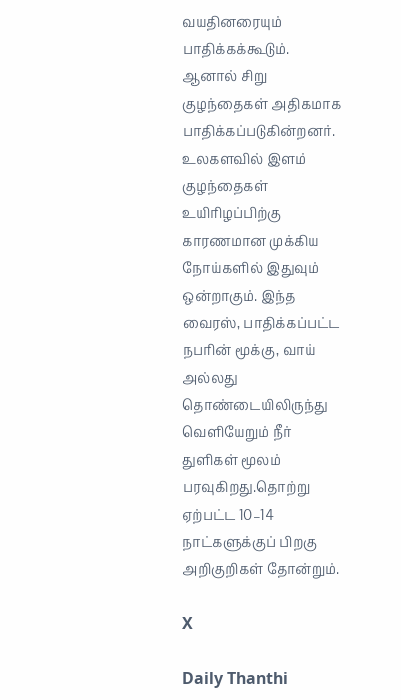வயதினரையும் பாதிக்கக்கூடும். ஆனால் சிறு குழந்தைகள் அதிகமாக பாதிக்கப்படுகின்றனர். உலகளவில் இளம் குழந்தைகள் உயிரிழப்பிற்கு காரணமான முக்கிய நோய்களில் இதுவும் ஒன்றாகும். இந்த வைரஸ், பாதிக்கப்பட்ட நபரின் மூக்கு, வாய் அல்லது தொண்டையிலிருந்து வெளியேறும் நீர் துளிகள் மூலம் பரவுகிறது.தொற்று ஏற்பட்ட 10–14 நாட்களுக்குப் பிறகு அறிகுறிகள் தோன்றும்.

X

Daily Thanthi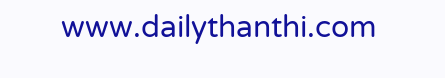www.dailythanthi.com